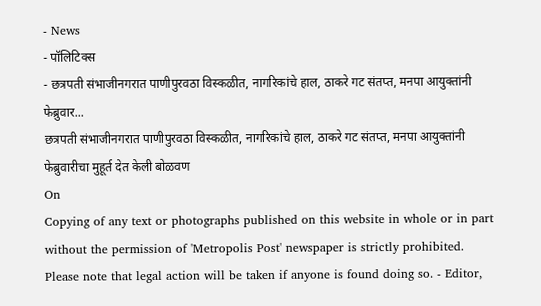- News
- पॉलिटिक्स
- छत्रपती संभाजीनगरात पाणीपुरवठा विस्कळीत, नागरिकांचे हाल, ठाकरे गट संतप्त, मनपा आयुक्तांनी फेब्रुवार...
छत्रपती संभाजीनगरात पाणीपुरवठा विस्कळीत, नागरिकांचे हाल, ठाकरे गट संतप्त, मनपा आयुक्तांनी फेब्रुवारीचा मुहूर्त देत केली बोळवण
On
Copying of any text or photographs published on this website in whole or in part without the permission of 'Metropolis Post' newspaper is strictly prohibited. Please note that legal action will be taken if anyone is found doing so. - Editor,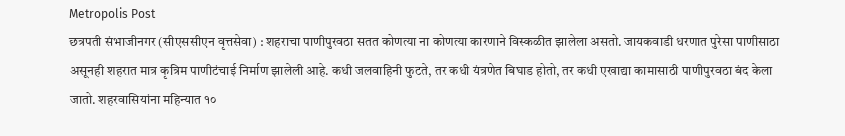Metropolis Post
छत्रपती संभाजीनगर (सीएससीएन वृत्तसेवा) : शहराचा पाणीपुरवठा सतत कोणत्या ना कोणत्या कारणाने विस्कळीत झालेला असतो. जायकवाडी धरणात पुरेसा पाणीसाठा असूनही शहरात मात्र कृत्रिम पाणीटंचाई निर्माण झालेली आहे. कधी जलवाहिनी फुटते, तर कधी यंत्रणेत बिघाड होतो, तर कधी एखाद्या कामासाठी पाणीपुरवठा बंद केला जातो. शहरवासियांना महिन्यात १०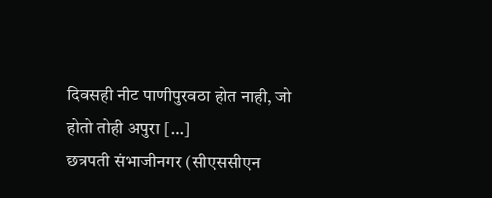दिवसही नीट पाणीपुरवठा होत नाही, जो होतो तोही अपुरा […]
छत्रपती संभाजीनगर (सीएससीएन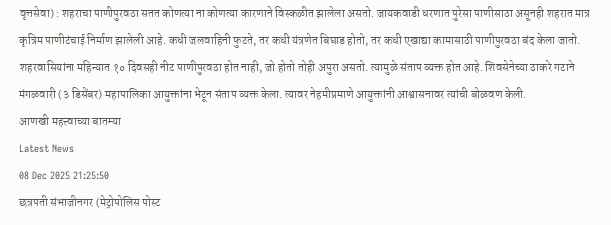वृत्तसेवा) : शहराचा पाणीपुरवठा सतत कोणत्या ना कोणत्या कारणाने विस्कळीत झालेला असतो. जायकवाडी धरणात पुरेसा पाणीसाठा असूनही शहरात मात्र कृत्रिम पाणीटंचाई निर्माण झालेली आहे. कधी जलवाहिनी फुटते, तर कधी यंत्रणेत बिघाड होतो, तर कधी एखाद्या कामासाठी पाणीपुरवठा बंद केला जातो. शहरवासियांना महिन्यात १० दिवसही नीट पाणीपुरवठा होत नाही, जो होतो तोही अपुरा असतो. त्यामुळे संताप व्यक्त होत आहे. शिवसेनेच्या ठाकरे गटाने मंगळवारी (३ डिसेंबर) महापालिका आयुक्तांना भेटून संताप व्यक्त केला. त्यावर नेहमीप्रमाणे आयुक्तांनी आश्वासनावर त्यांची बोळवण केली.
आणखी महत्त्वाच्या बातम्या
Latest News
08 Dec 2025 21:25:50
छत्रपती संभाजीनगर (मेट्रोपोलिस पोस्ट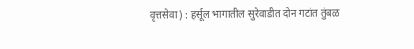वृत्तसेवा) : हर्सूल भागातील सुरेवाडीत दोन गटांत तुंबळ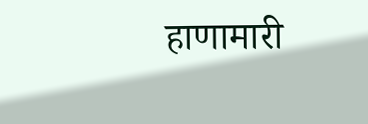हाणामारी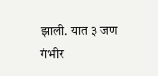झाली. यात ३ जण गंभीर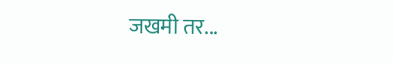जखमी तर...